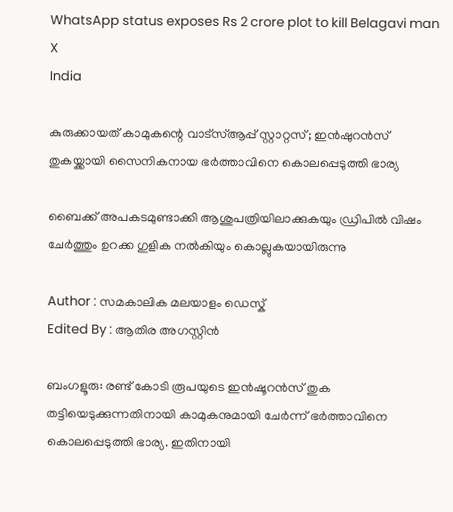WhatsApp status exposes Rs 2 crore plot to kill Belagavi man X
India

കുരുക്കായത് കാമുകന്റെ വാട്‌സ്ആപ്പ് സ്റ്റാറ്റസ്; ഇന്‍ഷുറന്‍സ് തുകയ്ക്കായി സൈനികനായ ഭര്‍ത്താവിനെ കൊലപ്പെടുത്തി ഭാര്യ

ബൈക്ക് അപകടമുണ്ടാക്കി ആശുപത്രിയിലാക്കുകയും ഡ്രിപില്‍ വിഷം ചേര്‍ത്തും ഉറക്ക ഗുളിക നല്‍കിയും കൊല്ലുകയായിരുന്നു

Author : സമകാലിക മലയാളം ഡെസ്ക്
Edited By : ആതിര അഗസ്റ്റിന്‍

ബംഗളൂരു: രണ്ട് കോടി രൂപയുടെ ഇന്‍ഷൂറന്‍സ് തുക തട്ടിയെടുക്കുന്നതിനായി കാമുകനുമായി ചേര്‍ന്ന് ഭര്‍ത്താവിനെ കൊലപ്പെടുത്തി ഭാര്യ. ഇതിനായി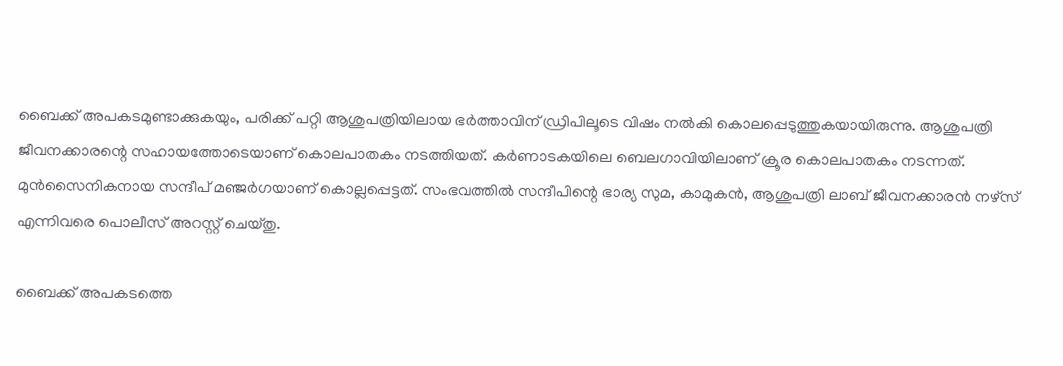ബൈക്ക് അപകടമുണ്ടാക്കുകയും, പരിക്ക് പറ്റി ആശുപത്രിയിലായ ഭര്‍ത്താവിന് ഡ്രിപിലൂടെ വിഷം നല്‍കി കൊലപ്പെടുത്തുകയായിരുന്നു. ആശുപത്രി ജീവനക്കാരന്റെ സഹായത്തോടെയാണ് കൊലപാതകം നടത്തിയത്. കര്‍ണാടകയിലെ ബെലഗാവിയിലാണ് ക്രൂര കൊലപാതകം നടന്നത്. മുന്‍സൈനികനായ സന്ദീപ് മഞ്ജര്‍ഗയാണ് കൊല്ലപ്പെട്ടത്. സംഭവത്തില്‍ സന്ദീപിന്റെ ഭാര്യ സുമ, കാമുകന്‍, ആശുപത്രി ലാബ് ജീവനക്കാരന്‍ നഴ്‌സ് എന്നിവരെ പൊലീസ് അറസ്റ്റ് ചെയ്തു.

ബൈക്ക് അപകടത്തെ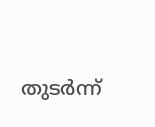തുടര്‍ന്ന്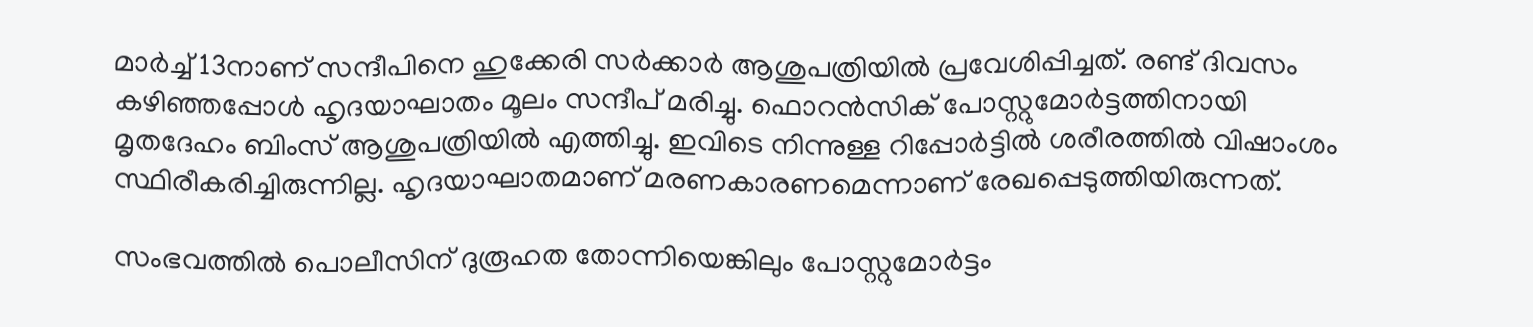മാര്‍ച്ച് 13നാണ് സന്ദീപിനെ ഹുക്കേരി സര്‍ക്കാര്‍ ആശുപത്രിയില്‍ പ്രവേശിപ്പിച്ചത്. രണ്ട് ദിവസം കഴിഞ്ഞപ്പോള്‍ ഹൃദയാഘാതം മൂലം സന്ദീപ് മരിച്ചു. ഫൊറന്‍സിക് പോസ്റ്റുമോര്‍ട്ടത്തിനായി മൃതദേഹം ബിംസ് ആശുപത്രിയില്‍ എത്തിച്ചു. ഇവിടെ നിന്നുള്ള റിപ്പോര്‍ട്ടില്‍ ശരീരത്തില്‍ വിഷാംശം സ്ഥിരീകരിച്ചിരുന്നില്ല. ഹൃദയാഘാതമാണ് മരണകാരണമെന്നാണ് രേഖപ്പെടുത്തിയിരുന്നത്.

സംഭവത്തില്‍ പൊലീസിന് ദുരൂഹത തോന്നിയെങ്കിലും പോസ്റ്റുമോര്‍ട്ടം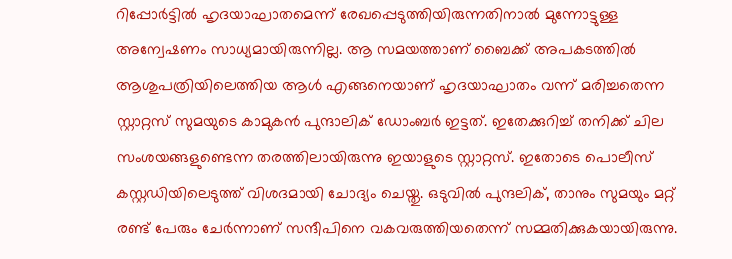റിപ്പോര്‍ട്ടില്‍ ഹൃദയാഘാതമെന്ന് രേഖപ്പെടുത്തിയിരുന്നതിനാല്‍ മുന്നോട്ടുള്ള അന്വേഷണം സാധ്യമായിരുന്നില്ല. ആ സമയത്താണ് ബൈക്ക് അപകടത്തില്‍ ആശുപത്രിയിലെത്തിയ ആള്‍ എങ്ങനെയാണ് ഹൃദയാഘാതം വന്ന് മരിച്ചതെന്ന സ്റ്റാറ്റസ് സുമയുടെ കാമുകന്‍ പുന്ദാലിക് ഡോംബര്‍ ഇട്ടത്. ഇതേക്കുറിച്ച് തനിക്ക് ചില സംശയങ്ങളുണ്ടെന്ന തരത്തിലായിരുന്നു ഇയാളുടെ സ്റ്റാറ്റസ്. ഇതോടെ പൊലീസ് കസ്റ്റഡിയിലെടുത്ത് വിശദമായി ചോദ്യം ചെയ്തു. ഒടുവില്‍ പുന്ദലിക്, താനും സുമയും മറ്റ് രണ്ട് പേരും ചേര്‍ന്നാണ് സന്ദീപിനെ വകവരുത്തിയതെന്ന് സമ്മതിക്കുകയായിരുന്നു.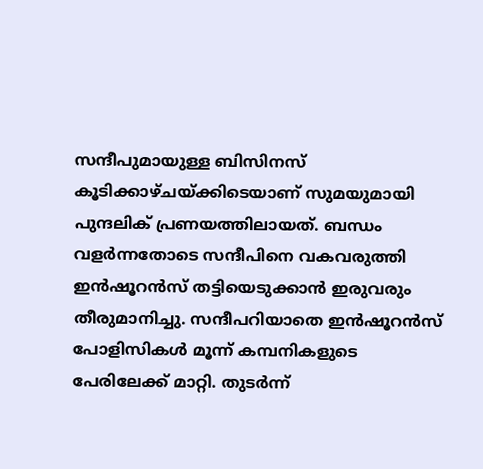സന്ദീപുമായുള്ള ബിസിനസ് കൂടിക്കാഴ്ചയ്ക്കിടെയാണ് സുമയുമായി പുന്ദലിക് പ്രണയത്തിലായത്. ബന്ധം വളര്‍ന്നതോടെ സന്ദീപിനെ വകവരുത്തി ഇന്‍ഷൂറന്‍സ് തട്ടിയെടുക്കാന്‍ ഇരുവരും തീരുമാനിച്ചു. സന്ദീപറിയാതെ ഇന്‍ഷൂറന്‍സ് പോളിസികള്‍ മൂന്ന് കമ്പനികളുടെ പേരിലേക്ക് മാറ്റി. തുടര്‍ന്ന്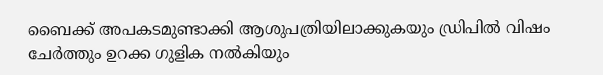ബൈക്ക് അപകടമുണ്ടാക്കി ആശുപത്രിയിലാക്കുകയും ഡ്രിപില്‍ വിഷം ചേര്‍ത്തും ഉറക്ക ഗുളിക നല്‍കിയും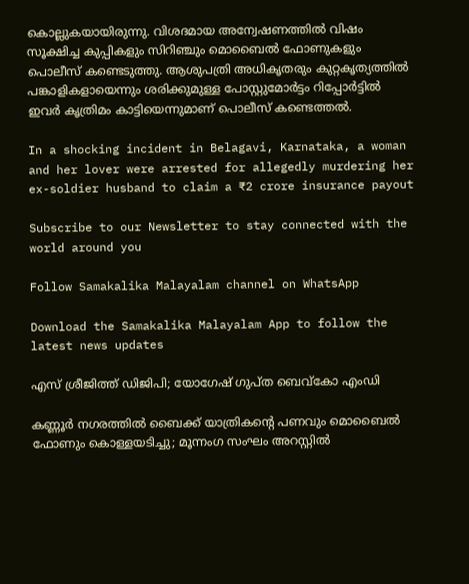കൊല്ലുകയായിരുന്നു. വിശദമായ അന്വേഷണത്തില്‍ വിഷം സൂക്ഷിച്ച കുപ്പികളും സിറിഞ്ചും മൊബൈല്‍ ഫോണുകളും പൊലീസ് കണ്ടെടുത്തു. ആശുപത്രി അധികൃതരും കുറ്റകൃത്യത്തില്‍ പങ്കാളികളായെന്നും ശരിക്കുമുള്ള പോസ്റ്റുമോര്‍ട്ടം റിപ്പോര്‍ട്ടില്‍ ഇവര്‍ കൃത്രിമം കാട്ടിയെന്നുമാണ് പൊലീസ് കണ്ടെത്തല്‍.

In a shocking incident in Belagavi, Karnataka, a woman and her lover were arrested for allegedly murdering her ex-soldier husband to claim a ₹2 crore insurance payout

Subscribe to our Newsletter to stay connected with the world around you

Follow Samakalika Malayalam channel on WhatsApp

Download the Samakalika Malayalam App to follow the latest news updates

എസ് ശ്രീജിത്ത് ഡിജിപി; യോഗേഷ് ഗുപ്ത ബെവ്‌കോ എംഡി

കണ്ണൂർ നഗരത്തിൽ ബൈക്ക് യാത്രികന്റെ പണവും മൊബൈൽ ഫോണും കൊള്ളയടിച്ചു; മൂന്നംഗ സംഘം അറസ്റ്റിൽ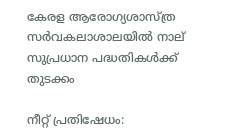കേരള ആരോഗ്യശാസ്ത്ര സര്‍വകലാശാലയില്‍ നാല് സുപ്രധാന പദ്ധതികള്‍ക്ക് തുടക്കം

നീറ്റ് പ്രതിഷേധം: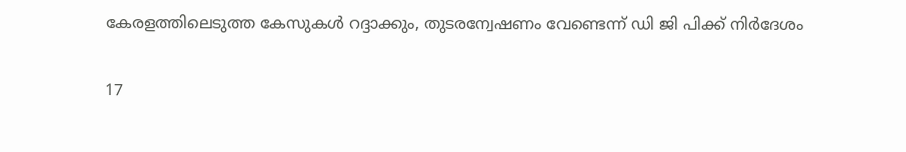കേരളത്തിലെടുത്ത കേസുകൾ റദ്ദാക്കും, തുടരന്വേഷണം വേണ്ടെന്ന് ഡി ജി പിക്ക് നിർദേശം

17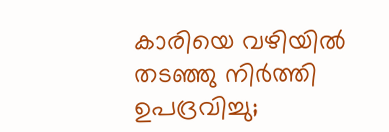കാരിയെ വഴിയിൽ തടഞ്ഞു നിർത്തി ഉപദ്രവിച്ചു;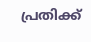പ്രതിക്ക്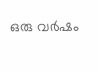ഒരു വർഷം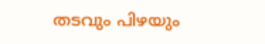തടവും പിഴയും